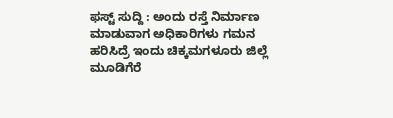ಫಸ್ಟ್ ಸುದ್ದಿ : ಅಂದು ರಸ್ತೆ ನಿರ್ಮಾಣ ಮಾಡುವಾಗ ಅಧಿಕಾರಿಗಳು ಗಮನ ಹರಿಸಿದ್ರೆ ಇಂದು ಚಿಕ್ಕಮಗಳೂರು ಜಿಲ್ಲೆ ಮೂಡಿಗೆರೆ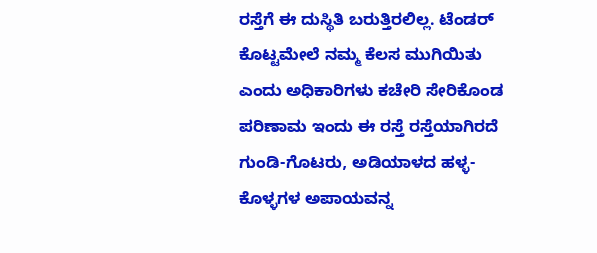ರಸ್ತೆಗೆ ಈ ದುಸ್ಥಿತಿ ಬರುತ್ತಿರಲಿಲ್ಲ. ಟೆಂಡರ್ ಕೊಟ್ಟಮೇಲೆ ನಮ್ಮ ಕೆಲಸ ಮುಗಿಯಿತು ಎಂದು ಅಧಿಕಾರಿಗಳು ಕಚೇರಿ ಸೇರಿಕೊಂಡ ಪರಿಣಾಮ ಇಂದು ಈ ರಸ್ತೆ ರಸ್ತೆಯಾಗಿರದೆ ಗುಂಡಿ-ಗೊಟರು, ಅಡಿಯಾಳದ ಹಳ್ಳ-ಕೊಳ್ಳಗಳ ಅಪಾಯವನ್ನ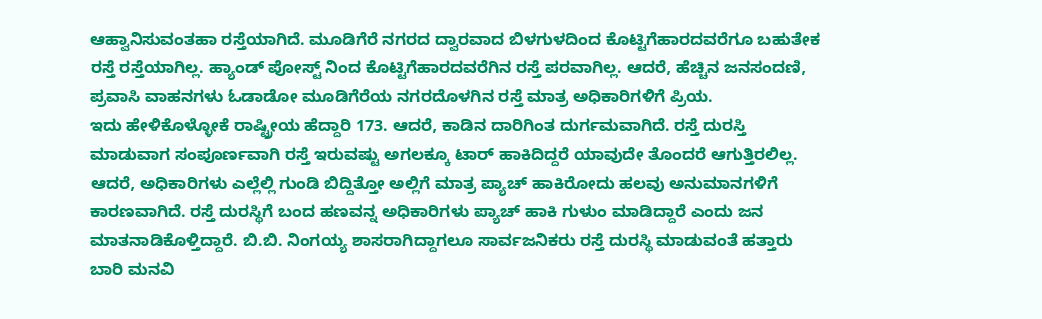ಆಹ್ವಾನಿಸುವಂತಹಾ ರಸ್ತೆಯಾಗಿದೆ. ಮೂಡಿಗೆರೆ ನಗರದ ದ್ವಾರವಾದ ಬಿಳಗುಳದಿಂದ ಕೊಟ್ಟಿಗೆಹಾರದವರೆಗೂ ಬಹುತೇಕ ರಸ್ತೆ ರಸ್ತೆಯಾಗಿಲ್ಲ. ಹ್ಯಾಂಡ್ ಪೋಸ್ಟ್ ನಿಂದ ಕೊಟ್ಟಿಗೆಹಾರದವರೆಗಿನ ರಸ್ತೆ ಪರವಾಗಿಲ್ಲ. ಆದರೆ, ಹೆಚ್ಚಿನ ಜನಸಂದಣಿ, ಪ್ರವಾಸಿ ವಾಹನಗಳು ಓಡಾಡೋ ಮೂಡಿಗೆರೆಯ ನಗರದೊಳಗಿನ ರಸ್ತೆ ಮಾತ್ರ ಅಧಿಕಾರಿಗಳಿಗೆ ಪ್ರಿಯ.
ಇದು ಹೇಳಿಕೊಳ್ಳೋಕೆ ರಾಷ್ಟ್ರೀಯ ಹೆದ್ದಾರಿ 173. ಆದರೆ, ಕಾಡಿನ ದಾರಿಗಿಂತ ದುರ್ಗಮವಾಗಿದೆ. ರಸ್ತೆ ದುರಸ್ತಿ ಮಾಡುವಾಗ ಸಂಪೂರ್ಣವಾಗಿ ರಸ್ತೆ ಇರುವಷ್ಟು ಅಗಲಕ್ಕೂ ಟಾರ್ ಹಾಕಿದಿದ್ದರೆ ಯಾವುದೇ ತೊಂದರೆ ಆಗುತ್ತಿರಲಿಲ್ಲ. ಆದರೆ, ಅಧಿಕಾರಿಗಳು ಎಲ್ಲೆಲ್ಲಿ ಗುಂಡಿ ಬಿದ್ದಿತ್ತೋ ಅಲ್ಲಿಗೆ ಮಾತ್ರ ಪ್ಯಾಚ್ ಹಾಕಿರೋದು ಹಲವು ಅನುಮಾನಗಳಿಗೆ ಕಾರಣವಾಗಿದೆ. ರಸ್ತೆ ದುರಸ್ಥಿಗೆ ಬಂದ ಹಣವನ್ನ ಅಧಿಕಾರಿಗಳು ಪ್ಯಾಚ್ ಹಾಕಿ ಗುಳುಂ ಮಾಡಿದ್ದಾರೆ ಎಂದು ಜನ ಮಾತನಾಡಿಕೊಳ್ತಿದ್ದಾರೆ. ಬಿ.ಬಿ. ನಿಂಗಯ್ಯ ಶಾಸರಾಗಿದ್ದಾಗಲೂ ಸಾರ್ವಜನಿಕರು ರಸ್ತೆ ದುರಸ್ಥಿ ಮಾಡುವಂತೆ ಹತ್ತಾರು ಬಾರಿ ಮನವಿ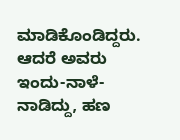ಮಾಡಿಕೊಂಡಿದ್ದರು. ಆದರೆ ಅವರು ಇಂದು-ನಾಳೆ-ನಾಡಿದ್ದು, ಹಣ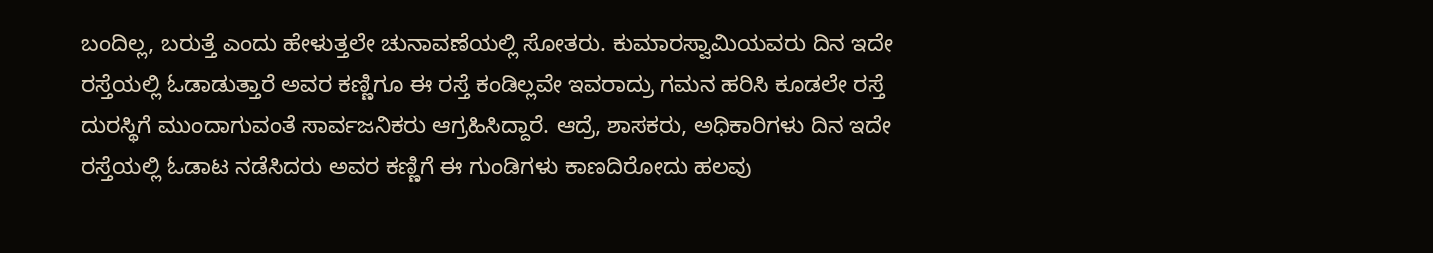ಬಂದಿಲ್ಲ, ಬರುತ್ತೆ ಎಂದು ಹೇಳುತ್ತಲೇ ಚುನಾವಣೆಯಲ್ಲಿ ಸೋತರು. ಕುಮಾರಸ್ವಾಮಿಯವರು ದಿನ ಇದೇ ರಸ್ತೆಯಲ್ಲಿ ಓಡಾಡುತ್ತಾರೆ ಅವರ ಕಣ್ಣಿಗೂ ಈ ರಸ್ತೆ ಕಂಡಿಲ್ಲವೇ ಇವರಾದ್ರು ಗಮನ ಹರಿಸಿ ಕೂಡಲೇ ರಸ್ತೆ ದುರಸ್ಥಿಗೆ ಮುಂದಾಗುವಂತೆ ಸಾರ್ವಜನಿಕರು ಆಗ್ರಹಿಸಿದ್ದಾರೆ. ಆದ್ರೆ, ಶಾಸಕರು, ಅಧಿಕಾರಿಗಳು ದಿನ ಇದೇ ರಸ್ತೆಯಲ್ಲಿ ಓಡಾಟ ನಡೆಸಿದರು ಅವರ ಕಣ್ಣಿಗೆ ಈ ಗುಂಡಿಗಳು ಕಾಣದಿರೋದು ಹಲವು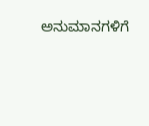ಅನುಮಾನಗಳಿಗೆ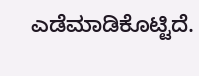ಎಡೆಮಾಡಿಕೊಟ್ಟಿದೆ.